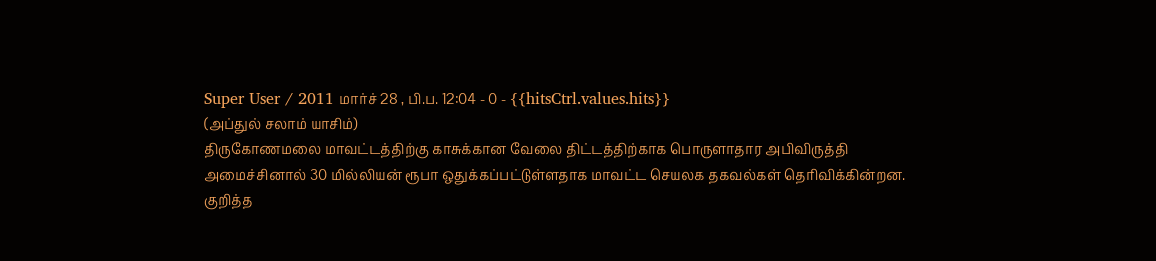Super User / 2011 மார்ச் 28 , பி.ப. 12:04 - 0 - {{hitsCtrl.values.hits}}
(அப்துல் சலாம் யாசிம்)
திருகோணமலை மாவட்டத்திற்கு காசுக்கான வேலை திட்டத்திற்காக பொருளாதார அபிவிருத்தி அமைச்சினால் 30 மில்லியன் ரூபா ஒதுக்கப்பட்டுள்ளதாக மாவட்ட செயலக தகவல்கள் தெரிவிக்கின்றன.
குறித்த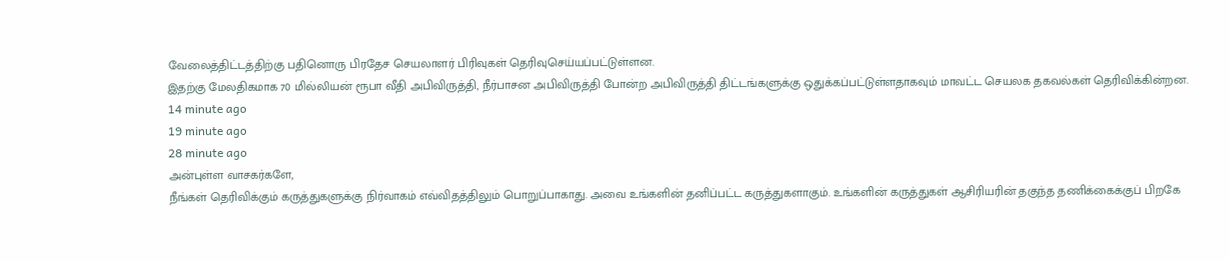வேலைத்திட்டத்திற்கு பதினொரு பிரதேச செயலாளர் பிரிவுகள் தெரிவுசெய்யப்பட்டுள்ளன.
இதற்கு மேலதிகமாக 70 மில்லியன் ரூபா வீதி அபிவிருத்தி, நீர்பாசன அபிவிருத்தி போன்ற அபிவிருத்தி திட்டங்களுக்கு ஒதுக்கப்பட்டுள்ளதாகவும் மாவட்ட செயலக தகவல்கள் தெரிவிக்கின்றன.
14 minute ago
19 minute ago
28 minute ago
அன்புள்ள வாசகர்களே,
நீங்கள் தெரிவிக்கும் கருத்துகளுக்கு நிர்வாகம் எவ்விதத்திலும் பொறுப்பாகாது. அவை உங்களின் தனிப்பட்ட கருத்துகளாகும். உங்களின் கருத்துகள் ஆசிரியரின் தகுந்த தணிக்கைக்குப் பிறகே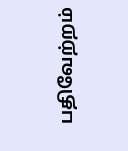பதிவேற்றம்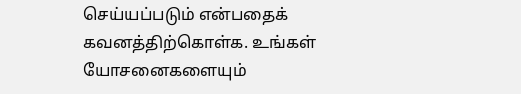செய்யப்படும் என்பதைக் கவனத்திற்கொள்க. உங்கள் யோசனைகளையும்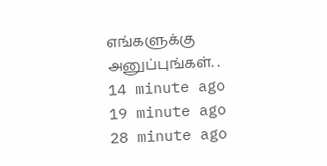எங்களுக்கு அனுப்புங்கள். .
14 minute ago
19 minute ago
28 minute ago